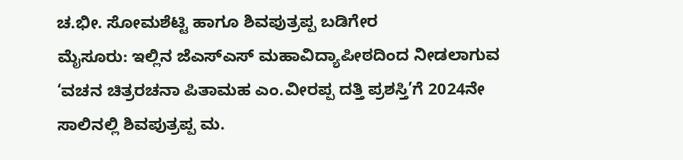ಚ.ಭೀ. ಸೋಮಶೆಟ್ಟಿ ಹಾಗೂ ಶಿವಪುತ್ರಪ್ಪ ಬಡಿಗೇರ
ಮೈಸೂರು: ಇಲ್ಲಿನ ಜೆಎಸ್ಎಸ್ ಮಹಾವಿದ್ಯಾಪೀಠದಿಂದ ನೀಡಲಾಗುವ ‘ವಚನ ಚಿತ್ರರಚನಾ ಪಿತಾಮಹ ಎಂ.ವೀರಪ್ಪ ದತ್ತಿ ಪ್ರಶಸ್ತಿ’ಗೆ 2024ನೇ ಸಾಲಿನಲ್ಲಿ ಶಿವಪುತ್ರಪ್ಪ ಮ.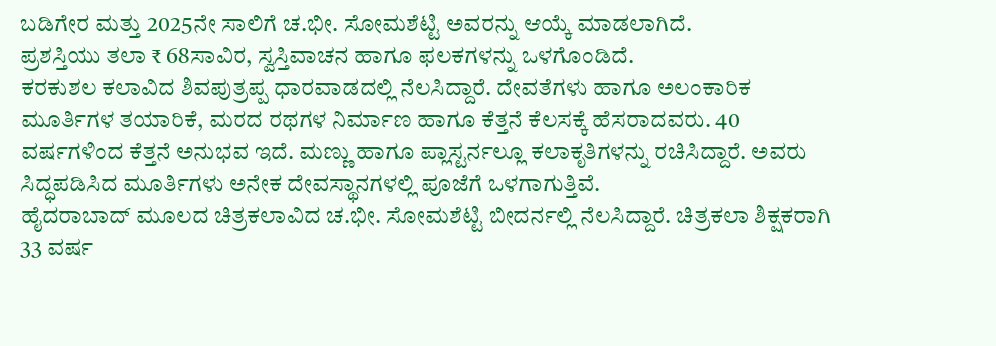ಬಡಿಗೇರ ಮತ್ತು 2025ನೇ ಸಾಲಿಗೆ ಚ.ಭೀ. ಸೋಮಶೆಟ್ಟಿ ಅವರನ್ನು ಆಯ್ಕೆ ಮಾಡಲಾಗಿದೆ.
ಪ್ರಶಸ್ತಿಯು ತಲಾ ₹ 68ಸಾವಿರ, ಸ್ವಸ್ತಿವಾಚನ ಹಾಗೂ ಫಲಕಗಳನ್ನು ಒಳಗೊಂಡಿದೆ.
ಕರಕುಶಲ ಕಲಾವಿದ ಶಿವಪುತ್ರಪ್ಪ ಧಾರವಾಡದಲ್ಲಿ ನೆಲಸಿದ್ದಾರೆ. ದೇವತೆಗಳು ಹಾಗೂ ಅಲಂಕಾರಿಕ ಮೂರ್ತಿಗಳ ತಯಾರಿಕೆ, ಮರದ ರಥಗಳ ನಿರ್ಮಾಣ ಹಾಗೂ ಕೆತ್ತನೆ ಕೆಲಸಕ್ಕೆ ಹೆಸರಾದವರು. 40 ವರ್ಷಗಳಿಂದ ಕೆತ್ತನೆ ಅನುಭವ ಇದೆ. ಮಣ್ಣು ಹಾಗೂ ಪ್ಲಾಸ್ಟರ್ನಲ್ಲೂ ಕಲಾಕೃತಿಗಳನ್ನು ರಚಿಸಿದ್ದಾರೆ. ಅವರು ಸಿದ್ಧಪಡಿಸಿದ ಮೂರ್ತಿಗಳು ಅನೇಕ ದೇವಸ್ಥಾನಗಳಲ್ಲಿ ಪೂಜೆಗೆ ಒಳಗಾಗುತ್ತಿವೆ.
ಹೈದರಾಬಾದ್ ಮೂಲದ ಚಿತ್ರಕಲಾವಿದ ಚ.ಭೀ. ಸೋಮಶೆಟ್ಟಿ ಬೀದರ್ನಲ್ಲಿ ನೆಲಸಿದ್ದಾರೆ. ಚಿತ್ರಕಲಾ ಶಿಕ್ಷಕರಾಗಿ 33 ವರ್ಷ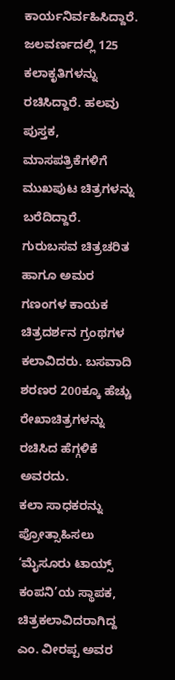ಕಾರ್ಯನಿರ್ವಹಿಸಿದ್ದಾರೆ. ಜಲವರ್ಣದಲ್ಲಿ 125 ಕಲಾಕೃತಿಗಳನ್ನು ರಚಿಸಿದ್ದಾರೆ. ಹಲವು ಪುಸ್ತಕ, ಮಾಸಪತ್ರಿಕೆಗಳಿಗೆ ಮುಖಪುಟ ಚಿತ್ರಗಳನ್ನು ಬರೆದಿದ್ದಾರೆ. ಗುರುಬಸವ ಚಿತ್ರಚರಿತ ಹಾಗೂ ಅಮರ ಗಣಂಗಳ ಕಾಯಕ ಚಿತ್ರದರ್ಶನ ಗ್ರಂಥಗಳ ಕಲಾವಿದರು. ಬಸವಾದಿ ಶರಣರ 200ಕ್ಕೂ ಹೆಚ್ಚು ರೇಖಾಚಿತ್ರಗಳನ್ನು ರಚಿಸಿದ ಹೆಗ್ಗಳಿಕೆ ಅವರದು.
ಕಲಾ ಸಾಧಕರನ್ನು ಪ್ರೋತ್ಸಾಹಿಸಲು ‘ಮೈಸೂರು ಟಾಯ್ಸ್ ಕಂಪನಿ’ಯ ಸ್ಥಾಪಕ, ಚಿತ್ರಕಲಾವಿದರಾಗಿದ್ದ ಎಂ. ವೀರಪ್ಪ ಅವರ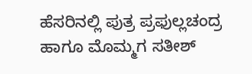ಹೆಸರಿನಲ್ಲಿ ಪುತ್ರ ಪ್ರಫುಲ್ಲಚಂದ್ರ ಹಾಗೂ ಮೊಮ್ಮಗ ಸತೀಶ್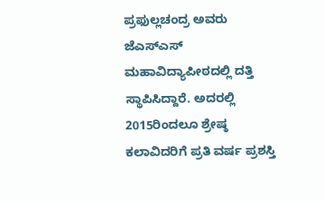ಪ್ರಫುಲ್ಲಚಂದ್ರ ಅವರು ಜೆಎಸ್ಎಸ್ ಮಹಾವಿದ್ಯಾಪೀಠದಲ್ಲಿ ದತ್ತಿ ಸ್ಥಾಪಿಸಿದ್ದಾರೆ. ಅದರಲ್ಲಿ 2015ರಿಂದಲೂ ಶ್ರೇಷ್ಠ ಕಲಾವಿದರಿಗೆ ಪ್ರತಿ ವರ್ಷ ಪ್ರಶಸ್ತಿ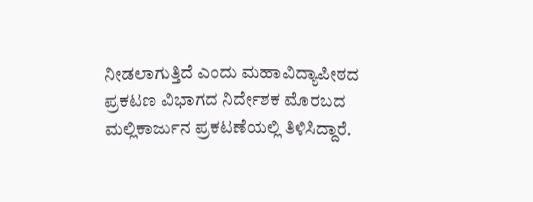ನೀಡಲಾಗುತ್ತಿದೆ ಎಂದು ಮಹಾವಿದ್ಯಾಪೀಠದ ಪ್ರಕಟಣ ವಿಭಾಗದ ನಿರ್ದೇಶಕ ಮೊರಬದ ಮಲ್ಲಿಕಾರ್ಜುನ ಪ್ರಕಟಣೆಯಲ್ಲಿ ತಿಳಿಸಿದ್ದಾರೆ.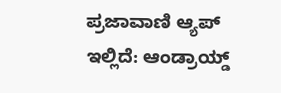ಪ್ರಜಾವಾಣಿ ಆ್ಯಪ್ ಇಲ್ಲಿದೆ: ಆಂಡ್ರಾಯ್ಡ್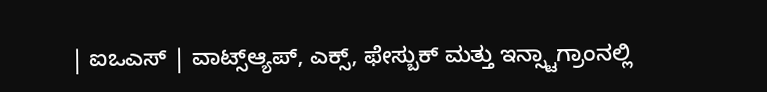| ಐಒಎಸ್ | ವಾಟ್ಸ್ಆ್ಯಪ್, ಎಕ್ಸ್, ಫೇಸ್ಬುಕ್ ಮತ್ತು ಇನ್ಸ್ಟಾಗ್ರಾಂನಲ್ಲಿ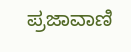ಪ್ರಜಾವಾಣಿ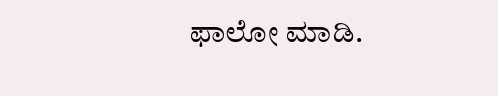ಫಾಲೋ ಮಾಡಿ.